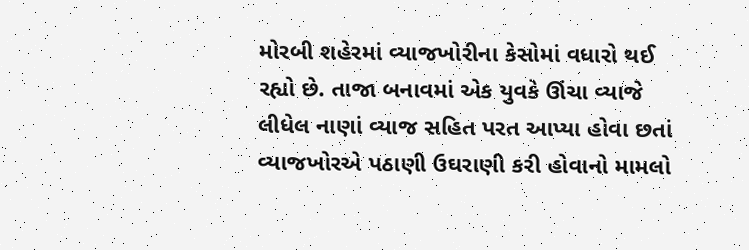મોરબી શહેરમાં વ્યાજખોરીના કેસોમાં વધારો થઈ રહ્યો છે. તાજા બનાવમાં એક યુવકે ઊંચા વ્યાજે લીધેલ નાણાં વ્યાજ સહિત પરત આપ્યા હોવા છતાં વ્યાજખોરએ પઠાણી ઉઘરાણી કરી હોવાનો મામલો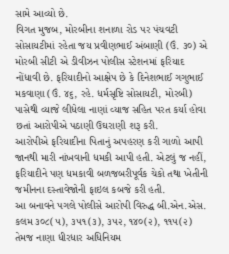સામે આવ્યો છે.
વિગત મુજબ, મોરબીના શનાળા રોડ પર પંચવટી સોસાયટીમાં રહેતા જય પ્રવીણભાઈ અંબાણી (ઉં. ૩૦) એ મોરબી સીટી એ ડીવીઝન પોલીસ સ્ટેશનમાં ફરિયાદ નોંધાવી છે. ફરિયાદીનો આક્ષેપ છે કે દિનેશભાઈ ગગુભાઈ મકવાણા (ઉં. ૪૬, રહે. ધર્મસૃષ્ટિ સોસાયટી, મોરબી) પાસેથી વ્યાજે લીધેલા નાણાં વ્યાજ સહિત પરત કર્યા હોવા છતાં આરોપીએ પઠાણી ઉઘરાણી શરૂ કરી.
આરોપીએ ફરિયાદીના પિતાનું અપહરણ કરી ગાળો આપી જાનથી મારી નાંખવાની ધમકી આપી હતી. એટલું જ નહીં, ફરિયાદીને પણ ધમકાવી બળજબરીપૂર્વક ચેકો તથા ખેતીની જમીનના દસ્તાવેજોની ફાઇલ કબજે કરી હતી.
આ બનાવને પગલે પોલીસે આરોપી વિરુદ્ધ બી.એન.એસ. કલમ ૩૦૮(૫), ૩૫૧(૩), ૩૫૨, ૧૪૦(૨), ૧૧૫(૨) તેમજ નાણા ધીરધાર અધિનિયમ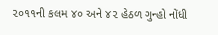૨૦૧૧ની કલમ ૪૦ અને ૪૨ હેઠળ ગુન્હો નોંધી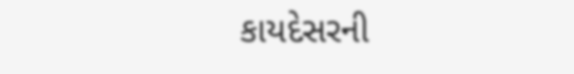કાયદેસરની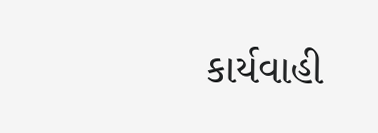કાર્યવાહી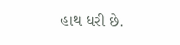હાથ ધરી છે.